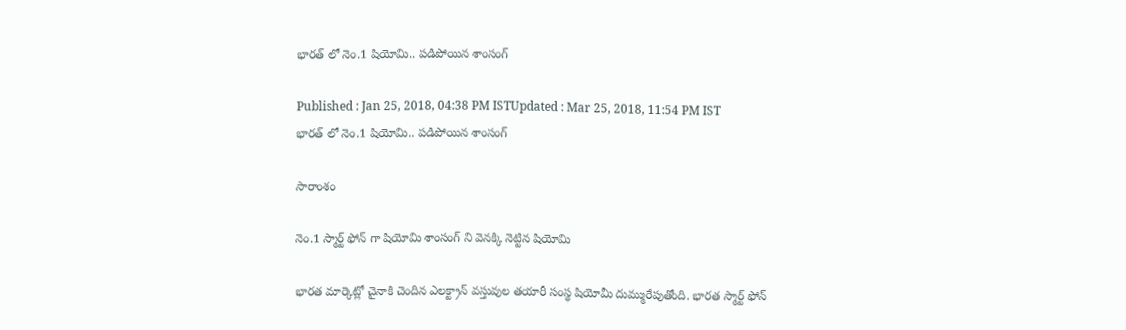భారత్ లో నెం.1 షియోమి.. పడిపోయిన శాంసంగ్

Published : Jan 25, 2018, 04:38 PM ISTUpdated : Mar 25, 2018, 11:54 PM IST
భారత్ లో నెం.1 షియోమి.. పడిపోయిన శాంసంగ్

సారాంశం

నెం.1 స్మార్ట్ ఫోన్ గా షియోమి శాంసంగ్ ని వెనక్కి నెట్టిన షియోమి

భారత మార్కెట్లో చైనాకి చెందిన ఎలక్ట్రాన్ వస్తువుల తయారీ సంస్థ షియోమీ దుమ్మురేపుతోంది. భారత స్మార్ట్ ఫోన్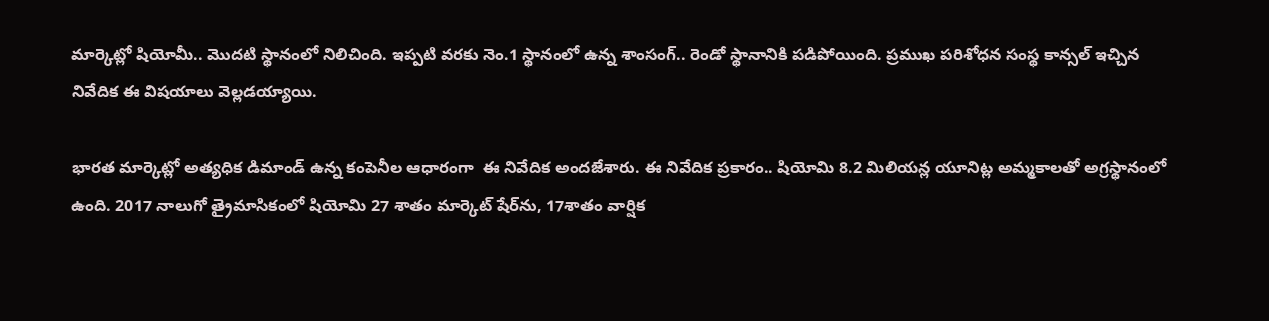మార్కెట్లో షియోమీ.. మొదటి స్థానంలో నిలిచింది. ఇప్పటి వరకు నెం.1 స్థానంలో ఉన్న శాంసంగ్.. రెండో స్థానానికి పడిపోయింది. ప్రముఖ పరిశోధన సంస్థ కాన్సల్ ఇచ్చిన నివేదిక ఈ విషయాలు వెల్లడయ్యాయి.

భారత మార్కెట్లో అత్యధిక డిమాండ్ ఉన్న కంపెనీల ఆధారంగా  ఈ నివేదిక అందజేశారు. ఈ నివేదిక ప్రకారం.. షియోమి 8.2 మిలియన్ల యూనిట్ల అమ్మకాలతో అగ్రస్థానంలో ఉంది. 2017 నాలుగో త్రైమాసికంలో షియోమి 27 శాతం మార్కెట్‌ షేర్‌ను, 17శాతం వార్షిక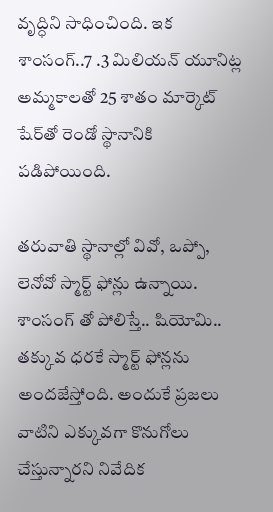వృద్ధిని సాధించింది. ఇక శాంసంగ్..7 .3 మిలియన్‌ యూనిట్ల అమ్మకాలతో 25 శాతం మార్కెట్‌ షేర్‌తో రెండో స్థానానికి పడిపోయింది.

తరువాతి స్థానాల్లో వివో, ఒప్పో, లెనోవో స్మార్ట్ ఫోన్లు ఉన్నాయి. శాంసంగ్ తో పోలిస్తే.. షియోమి.. తక్కువ ధరకే స్మార్ట్ ఫోన్లను అందజేస్తోంది. అందుకే ప్రజలు వాటిని ఎక్కువగా కొనుగోలు చేస్తున్నారని నివేదిక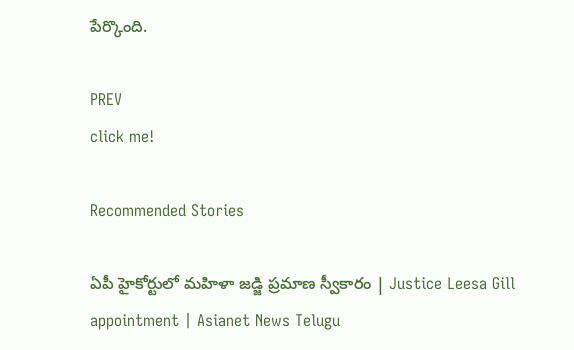పేర్కొంది.

PREV
click me!

Recommended Stories

ఏపీ హైకోర్టులో మహిళా జడ్జి ప్రమాణ స్వీకారం | Justice Leesa Gill appointment | Asianet News Telugu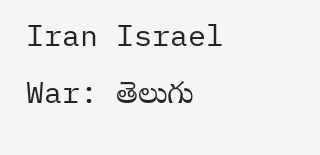Iran Israel War: తెలుగు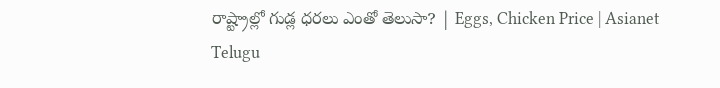రాష్ట్రాల్లో గుడ్ల ధరలు ఎంతో తెలుసా? | Eggs, Chicken Price | Asianet Telugu